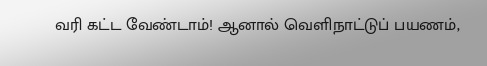வரி கட்ட வேண்டாம்! ஆனால் வெளிநாட்டுப் பயணம்,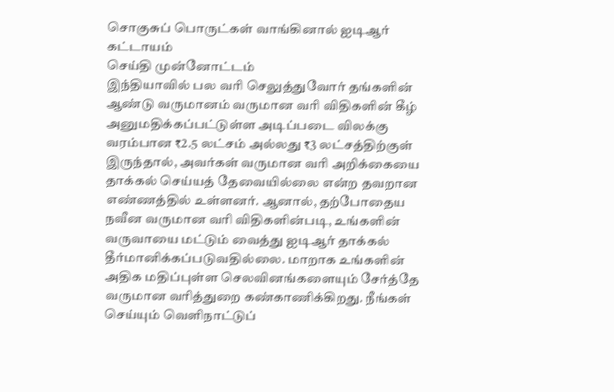சொகுசுப் பொருட்கள் வாங்கினால் ஐடிஆர் கட்டாயம்
செய்தி முன்னோட்டம்
இந்தியாவில் பல வரி செலுத்துவோர் தங்களின் ஆண்டு வருமானம் வருமான வரி விதிகளின் கீழ் அனுமதிக்கப்பட்டுள்ள அடிப்படை விலக்கு வரம்பான ₹2.5 லட்சம் அல்லது ₹3 லட்சத்திற்குள் இருந்தால், அவர்கள் வருமான வரி அறிக்கையை தாக்கல் செய்யத் தேவையில்லை என்ற தவறான எண்ணத்தில் உள்ளனர். ஆனால், தற்போதைய நவீன வருமான வரி விதிகளின்படி, உங்களின் வருவாயை மட்டும் வைத்து ஐடிஆர் தாக்கல் தீர்மானிக்கப்படுவதில்லை. மாறாக உங்களின் அதிக மதிப்புள்ள செலவினங்களையும் சேர்த்தே வருமான வரித்துறை கண்காணிக்கிறது. நீங்கள் செய்யும் வெளிநாட்டுப்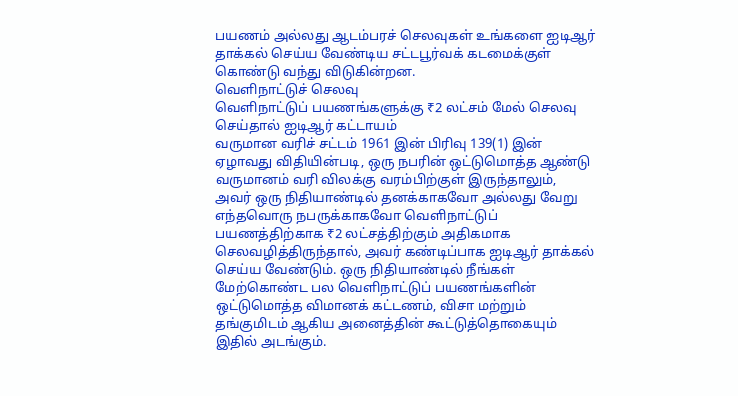பயணம் அல்லது ஆடம்பரச் செலவுகள் உங்களை ஐடிஆர் தாக்கல் செய்ய வேண்டிய சட்டபூர்வக் கடமைக்குள் கொண்டு வந்து விடுகின்றன.
வெளிநாட்டுச் செலவு
வெளிநாட்டுப் பயணங்களுக்கு ₹2 லட்சம் மேல் செலவு செய்தால் ஐடிஆர் கட்டாயம்
வருமான வரிச் சட்டம் 1961 இன் பிரிவு 139(1) இன் ஏழாவது விதியின்படி, ஒரு நபரின் ஒட்டுமொத்த ஆண்டு வருமானம் வரி விலக்கு வரம்பிற்குள் இருந்தாலும், அவர் ஒரு நிதியாண்டில் தனக்காகவோ அல்லது வேறு எந்தவொரு நபருக்காகவோ வெளிநாட்டுப் பயணத்திற்காக ₹2 லட்சத்திற்கும் அதிகமாக செலவழித்திருந்தால், அவர் கண்டிப்பாக ஐடிஆர் தாக்கல் செய்ய வேண்டும். ஒரு நிதியாண்டில் நீங்கள் மேற்கொண்ட பல வெளிநாட்டுப் பயணங்களின் ஒட்டுமொத்த விமானக் கட்டணம், விசா மற்றும் தங்குமிடம் ஆகிய அனைத்தின் கூட்டுத்தொகையும் இதில் அடங்கும்.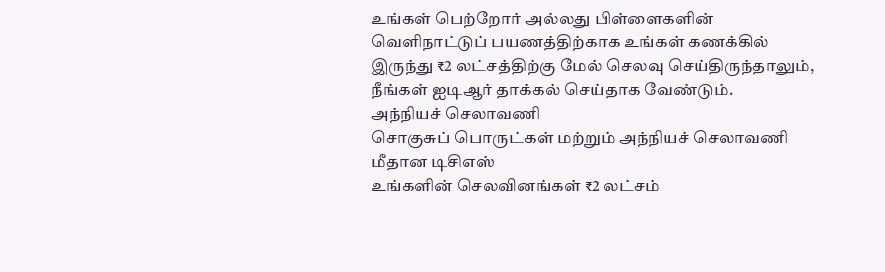உங்கள் பெற்றோர் அல்லது பிள்ளைகளின் வெளிநாட்டுப் பயணத்திற்காக உங்கள் கணக்கில் இருந்து ₹2 லட்சத்திற்கு மேல் செலவு செய்திருந்தாலும், நீங்கள் ஐடிஆர் தாக்கல் செய்தாக வேண்டும்.
அந்நியச் செலாவணி
சொகுசுப் பொருட்கள் மற்றும் அந்நியச் செலாவணி மீதான டிசிஎஸ்
உங்களின் செலவினங்கள் ₹2 லட்சம்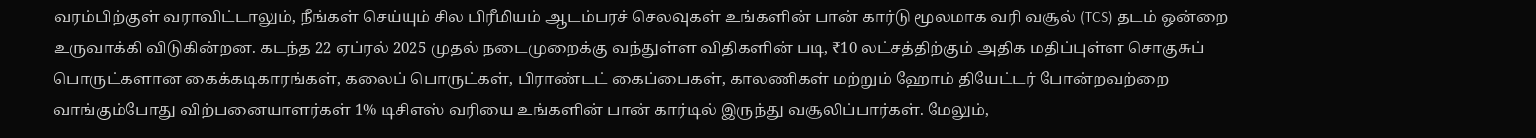வரம்பிற்குள் வராவிட்டாலும், நீங்கள் செய்யும் சில பிரீமியம் ஆடம்பரச் செலவுகள் உங்களின் பான் கார்டு மூலமாக வரி வசூல் (TCS) தடம் ஒன்றை உருவாக்கி விடுகின்றன. கடந்த 22 ஏப்ரல் 2025 முதல் நடைமுறைக்கு வந்துள்ள விதிகளின் படி, ₹10 லட்சத்திற்கும் அதிக மதிப்புள்ள சொகுசுப் பொருட்களான கைக்கடிகாரங்கள், கலைப் பொருட்கள், பிராண்டட் கைப்பைகள், காலணிகள் மற்றும் ஹோம் தியேட்டர் போன்றவற்றை வாங்கும்போது விற்பனையாளர்கள் 1% டிசிஎஸ் வரியை உங்களின் பான் கார்டில் இருந்து வசூலிப்பார்கள். மேலும்,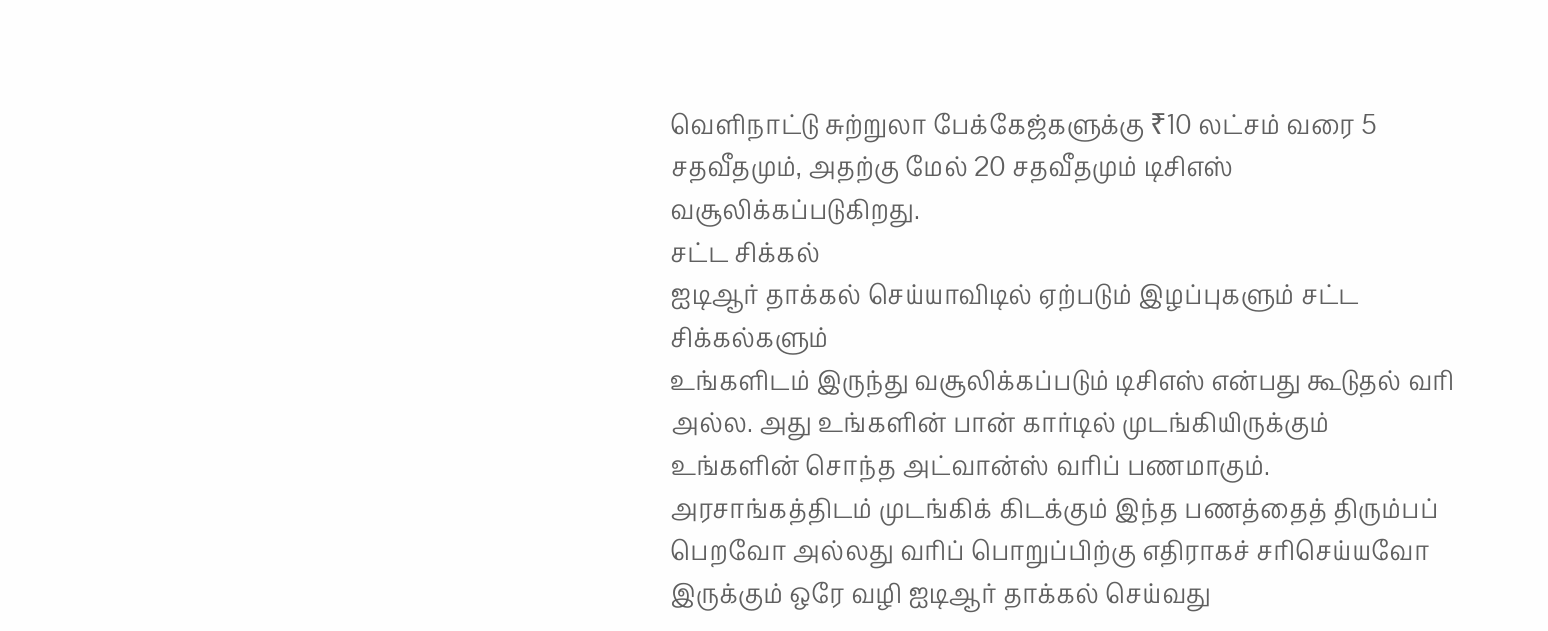வெளிநாட்டு சுற்றுலா பேக்கேஜ்களுக்கு ₹10 லட்சம் வரை 5 சதவீதமும், அதற்கு மேல் 20 சதவீதமும் டிசிஎஸ் வசூலிக்கப்படுகிறது.
சட்ட சிக்கல்
ஐடிஆர் தாக்கல் செய்யாவிடில் ஏற்படும் இழப்புகளும் சட்ட சிக்கல்களும்
உங்களிடம் இருந்து வசூலிக்கப்படும் டிசிஎஸ் என்பது கூடுதல் வரி அல்ல. அது உங்களின் பான் கார்டில் முடங்கியிருக்கும் உங்களின் சொந்த அட்வான்ஸ் வரிப் பணமாகும். அரசாங்கத்திடம் முடங்கிக் கிடக்கும் இந்த பணத்தைத் திரும்பப் பெறவோ அல்லது வரிப் பொறுப்பிற்கு எதிராகச் சரிசெய்யவோ இருக்கும் ஒரே வழி ஐடிஆர் தாக்கல் செய்வது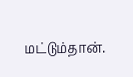மட்டும்தான்.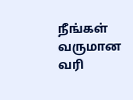நீங்கள் வருமான வரி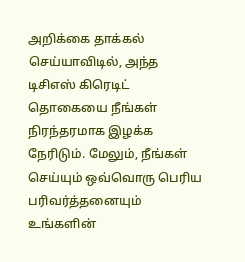அறிக்கை தாக்கல் செய்யாவிடில், அந்த டிசிஎஸ் கிரெடிட் தொகையை நீங்கள் நிரந்தரமாக இழக்க நேரிடும். மேலும், நீங்கள் செய்யும் ஒவ்வொரு பெரிய பரிவர்த்தனையும் உங்களின்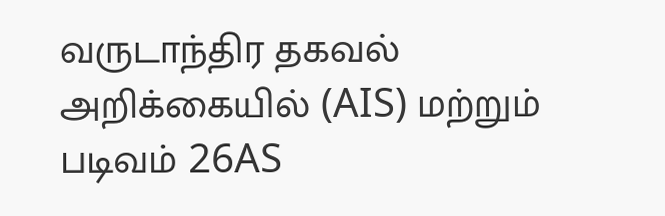வருடாந்திர தகவல் அறிக்கையில் (AIS) மற்றும் படிவம் 26AS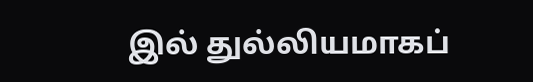இல் துல்லியமாகப்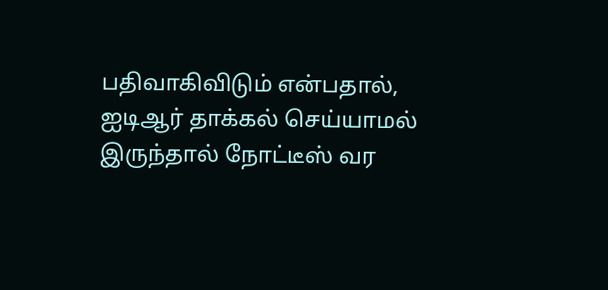பதிவாகிவிடும் என்பதால், ஐடிஆர் தாக்கல் செய்யாமல் இருந்தால் நோட்டீஸ் வர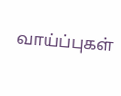வாய்ப்புகள்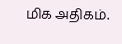மிக அதிகம்.